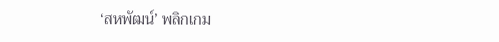‘สหพัฒน์’ พลิกเกม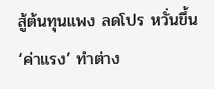สู้ต้นทุนแพง ลดโปร หวั่นขึ้น ‘ค่าแรง’ ทำต่าง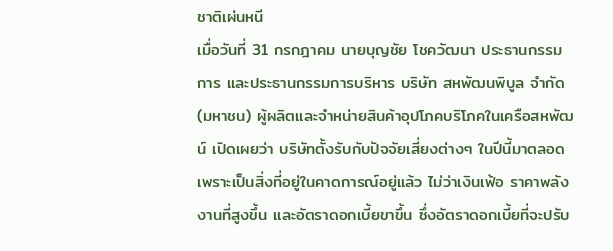ชาติเผ่นหนี
เมื่อวันที่ 31 กรกฎาคม นายบุญชัย โชควัฒนา ประธานกรรมการ และประธานกรรมการบริหาร บริษัท สหพัฒนพิบูล จำกัด (มหาชน) ผู้ผลิตและจำหน่ายสินค้าอุปโภคบริโภคในเครือสหพัฒน์ เปิดเผยว่า บริษัทตั้งรับกับปัจจัยเสี่ยงต่างๆ ในปีนี้มาตลอด เพราะเป็นสิ่งที่อยู่ในคาดการณ์อยู่แล้ว ไม่ว่าเงินเฟ้อ ราคาพลังงานที่สูงขึ้น และอัตราดอกเบี้ยขาขึ้น ซึ่งอัตราดอกเบี้ยที่จะปรับ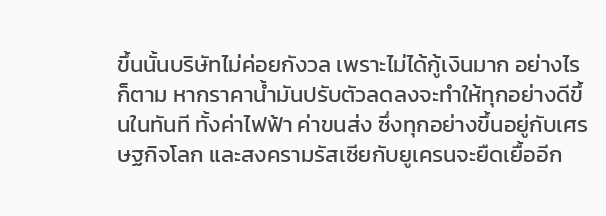ขึ้นนั้นบริษัทไม่ค่อยกังวล เพราะไม่ได้กู้เงินมาก อย่างไรก็ตาม หากราคาน้ำมันปรับตัวลดลงจะทำให้ทุกอย่างดีขึ้นในทันที ทั้งค่าไฟฟ้า ค่าขนส่ง ซึ่งทุกอย่างขึ้นอยู่กับเศรษฐกิจโลก และสงครามรัสเซียกับยูเครนจะยืดเยื้ออีก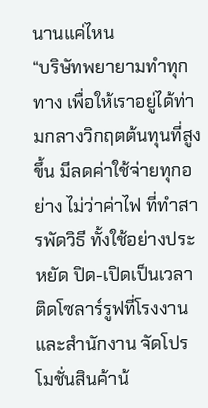นานแค่ไหน
“บริษัทพยายามทำทุกทาง เพื่อให้เราอยู่ได้ท่ามกลางวิกฤตต้นทุนที่สูงขึ้น มีลดค่าใช้จ่ายทุกอย่าง ไม่ว่าค่าไฟ ที่ทำสารพัดวิธี ทั้งใช้อย่างประหยัด ปิด-เปิดเป็นเวลา ติดโซลาร์รูฟที่โรงงานและสำนักงาน จัดโปรโมชั่นสินค้าน้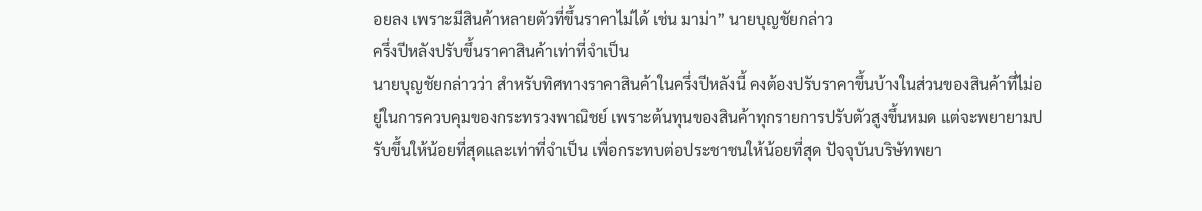อยลง เพราะมีสินค้าหลายตัวที่ขึ้นราคาไม่ได้ เช่น มาม่า” นายบุญชัยกล่าว
ครึ่งปีหลังปรับขึ้นราคาสินค้าเท่าที่จำเป็น
นายบุญชัยกล่าวว่า สำหรับทิศทางราคาสินค้าในครึ่งปีหลังนี้ คงต้องปรับราคาขึ้นบ้างในส่วนของสินค้าที่ไม่อยู่ในการควบคุมของกระทรวงพาณิชย์ เพราะต้นทุนของสินค้าทุกรายการปรับตัวสูงขึ้นหมด แต่จะพยายามปรับขึ้นให้น้อยที่สุดและเท่าที่จำเป็น เพื่อกระทบต่อประชาชนให้น้อยที่สุด ปัจจุบันบริษัทพยา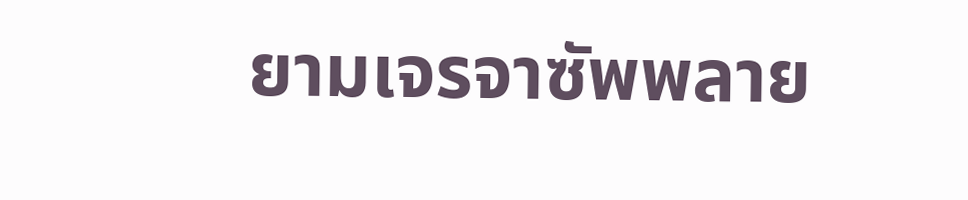ยามเจรจาซัพพลาย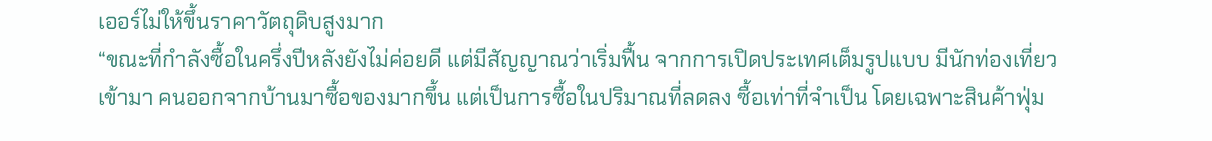เออร์ไม่ให้ขึ้นราคาวัตถุดิบสูงมาก
“ขณะที่กำลังซื้อในครึ่งปีหลังยังไม่ค่อยดี แต่มีสัญญาณว่าเริ่มฟื้น จากการเปิดประเทศเต็มรูปแบบ มีนักท่องเที่ยวเข้ามา คนออกจากบ้านมาซื้อของมากขึ้น แต่เป็นการซื้อในปริมาณที่ลดลง ซื้อเท่าที่จำเป็น โดยเฉพาะสินค้าฟุ่ม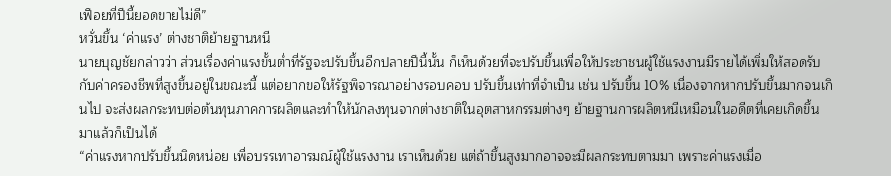เฟือยที่ปีนี้ยอดขายไม่ดี”
หวั่นขึ้น ‘ค่าแรง’ ต่างชาติย้ายฐานหนี
นายบุญชัยกล่าวว่า ส่วนเรื่องค่าแรงขั้นต่ำที่รัฐจะปรับขึ้นอีกปลายปีนี้นั้น ก็เห็นด้วยที่จะปรับขึ้นเพื่อให้ประชาชนผู้ใช้แรงงานมีรายได้เพิ่มให้สอดรับกับค่าครองชีพที่สูงขึ้นอยู่ในขณะนี้ แต่อยากขอให้รัฐพิจารณาอย่างรอบคอบ ปรับขึ้นเท่าที่จำเป็น เช่น ปรับขึ้น 10% เนื่องจากหากปรับขึ้นมากจนเกินไป จะส่งผลกระทบต่อต้นทุนภาคการผลิตและทำให้นักลงทุนจากต่างชาติในอุตสาหกรรมต่างๆ ย้ายฐานการผลิตหนีเหมือนในอดีตที่เคยเกิดขึ้นมาแล้วก็เป็นได้
“ค่าแรงหากปรับขึ้นนิดหน่อย เพื่อบรรเทาอารมณ์ผู้ใช้แรงงาน เราเห็นด้วย แต่ถ้าขึ้นสูงมากอาจจะมีผลกระทบตามมา เพราะค่าแรงเมื่อ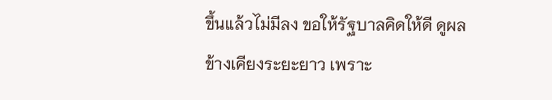ขึ้นแล้วไม่มีลง ขอให้รัฐบาลคิดให้ดี ดูผลข้างเคียงระยะยาว เพราะ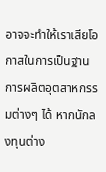อาจจะทำให้เราเสียโอกาสในการเป็นฐานการผลิตอุตสาหกรรมต่างๆ ได้ หากนักลงทุนต่าง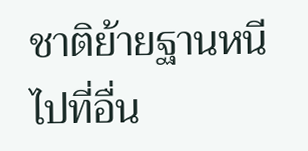ชาติย้ายฐานหนีไปที่อื่น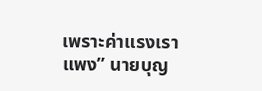เพราะค่าแรงเราแพง” นายบุญ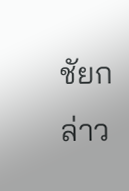ชัยกล่าว